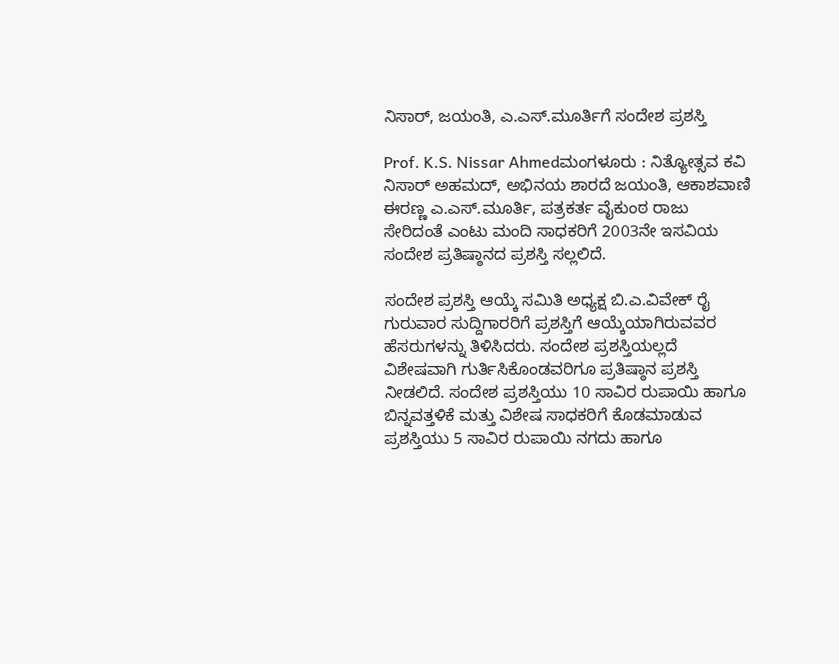ನಿಸಾರ್‌, ಜಯಂತಿ, ಎ.ಎಸ್‌.ಮೂರ್ತಿಗೆ ಸಂದೇಶ ಪ್ರಶಸ್ತಿ

Prof. K.S. Nissar Ahmedಮಂಗಳೂರು : ನಿತ್ಯೋತ್ಸವ ಕವಿ ನಿಸಾರ್‌ ಅಹಮದ್‌, ಅಭಿನಯ ಶಾರದೆ ಜಯಂತಿ, ಆಕಾಶವಾಣಿ ಈರಣ್ಣ ಎ.ಎಸ್‌.ಮೂರ್ತಿ, ಪತ್ರಕರ್ತ ವೈಕುಂಠ ರಾಜು ಸೇರಿದಂತೆ ಎಂಟು ಮಂದಿ ಸಾಧಕರಿಗೆ 2003ನೇ ಇಸವಿಯ ಸಂದೇಶ ಪ್ರತಿಷ್ಠಾನದ ಪ್ರಶಸ್ತಿ ಸಲ್ಲಲಿದೆ.

ಸಂದೇಶ ಪ್ರಶಸ್ತಿ ಆಯ್ಕೆ ಸಮಿತಿ ಅಧ್ಯಕ್ಷ ಬಿ.ಎ.ವಿವೇಕ್‌ ರೈ ಗುರುವಾರ ಸುದ್ದಿಗಾರರಿಗೆ ಪ್ರಶಸ್ತಿಗೆ ಆಯ್ಕೆಯಾಗಿರುವವರ ಹೆಸರುಗಳನ್ನು ತಿಳಿಸಿದರು. ಸಂದೇಶ ಪ್ರಶಸ್ತಿಯಲ್ಲದೆ ವಿಶೇಷವಾಗಿ ಗುರ್ತಿಸಿಕೊಂಡವರಿಗೂ ಪ್ರತಿಷ್ಠಾನ ಪ್ರಶಸ್ತಿ ನೀಡಲಿದೆ. ಸಂದೇಶ ಪ್ರಶಸ್ತಿಯು 10 ಸಾವಿರ ರುಪಾಯಿ ಹಾಗೂ ಬಿನ್ನವತ್ತಳಿಕೆ ಮತ್ತು ವಿಶೇಷ ಸಾಧಕರಿಗೆ ಕೊಡಮಾಡುವ ಪ್ರಶಸ್ತಿಯು 5 ಸಾವಿರ ರುಪಾಯಿ ನಗದು ಹಾಗೂ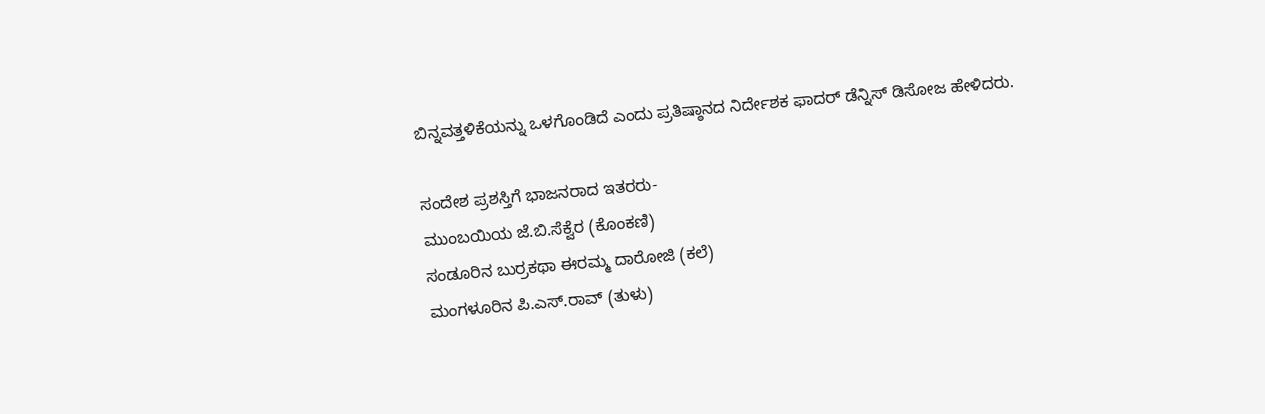ಬಿನ್ನವತ್ತಳಿಕೆಯನ್ನು ಒಳಗೊಂಡಿದೆ ಎಂದು ಪ್ರತಿಷ್ಠಾನದ ನಿರ್ದೇಶಕ ಫಾದರ್‌ ಡೆನ್ನಿಸ್‌ ಡಿಸೋಜ ಹೇಳಿದರು.

ಸಂದೇಶ ಪ್ರಶಸ್ತಿಗೆ ಭಾಜನರಾದ ಇತರರು-
ಮುಂಬಯಿಯ ಜೆ.ಬಿ.ಸೆಕ್ವೆರ (ಕೊಂಕಣಿ)
ಸಂಡೂರಿನ ಬುರ್ರಕಥಾ ಈರಮ್ಮ ದಾರೋಜಿ (ಕಲೆ)
ಮಂಗಳೂರಿನ ಪಿ.ಎಸ್‌.ರಾವ್‌ (ತುಳು)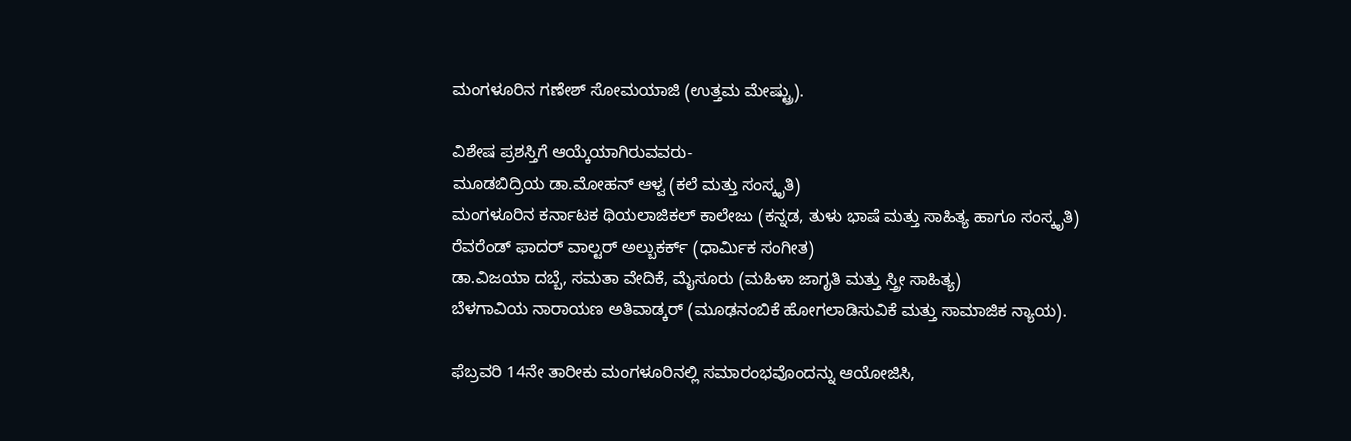ಮಂಗಳೂರಿನ ಗಣೇಶ್‌ ಸೋಮಯಾಜಿ (ಉತ್ತಮ ಮೇಷ್ಟ್ರು).

ವಿಶೇಷ ಪ್ರಶಸ್ತಿಗೆ ಆಯ್ಕೆಯಾಗಿರುವವರು-
ಮೂಡಬಿದ್ರಿಯ ಡಾ.ಮೋಹನ್‌ ಆಳ್ವ (ಕಲೆ ಮತ್ತು ಸಂಸ್ಕೃತಿ)
ಮಂಗಳೂರಿನ ಕರ್ನಾಟಕ ಥಿಯಲಾಜಿಕಲ್‌ ಕಾಲೇಜು (ಕನ್ನಡ, ತುಳು ಭಾಷೆ ಮತ್ತು ಸಾಹಿತ್ಯ ಹಾಗೂ ಸಂಸ್ಕೃತಿ)
ರೆವರೆಂಡ್‌ ಫಾದರ್‌ ವಾಲ್ಟರ್‌ ಅಲ್ಬುಕರ್ಕ್‌ (ಧಾರ್ಮಿಕ ಸಂಗೀತ)
ಡಾ.ವಿಜಯಾ ದಬ್ಬೆ, ಸಮತಾ ವೇದಿಕೆ, ಮೈಸೂರು (ಮಹಿಳಾ ಜಾಗೃತಿ ಮತ್ತು ಸ್ತ್ರೀ ಸಾಹಿತ್ಯ)
ಬೆಳಗಾವಿಯ ನಾರಾಯಣ ಅತಿವಾಡ್ಕರ್‌ (ಮೂಢನಂಬಿಕೆ ಹೋಗಲಾಡಿಸುವಿಕೆ ಮತ್ತು ಸಾಮಾಜಿಕ ನ್ಯಾಯ).

ಫೆಬ್ರವರಿ 14ನೇ ತಾರೀಕು ಮಂಗಳೂರಿನಲ್ಲಿ ಸಮಾರಂಭವೊಂದನ್ನು ಆಯೋಜಿಸಿ,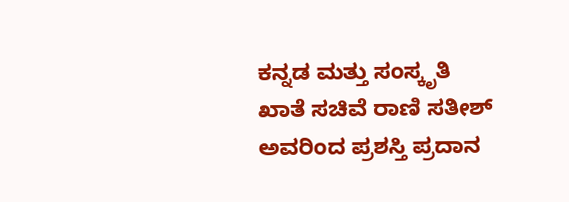ಕನ್ನಡ ಮತ್ತು ಸಂಸ್ಕೃತಿ ಖಾತೆ ಸಚಿವೆ ರಾಣಿ ಸತೀಶ್‌ ಅವರಿಂದ ಪ್ರಶಸ್ತಿ ಪ್ರದಾನ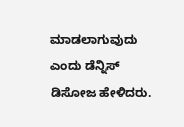ಮಾಡಲಾಗುವುದು ಎಂದು ಡೆನ್ನಿಸ್‌ ಡಿಸೋಜ ಹೇಳಿದರು.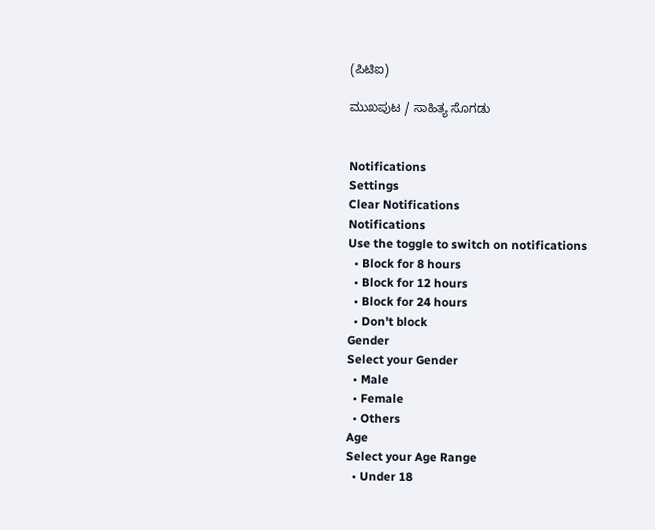(ಪಿಟಿಐ)

ಮುಖಪುಟ / ಸಾಹಿತ್ಯ ಸೊಗಡು


Notifications
Settings
Clear Notifications
Notifications
Use the toggle to switch on notifications
  • Block for 8 hours
  • Block for 12 hours
  • Block for 24 hours
  • Don't block
Gender
Select your Gender
  • Male
  • Female
  • Others
Age
Select your Age Range
  • Under 18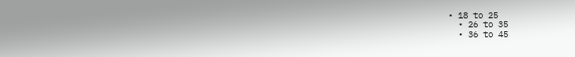• 18 to 25
  • 26 to 35
  • 36 to 45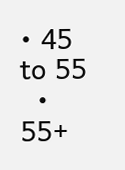• 45 to 55
  • 55+